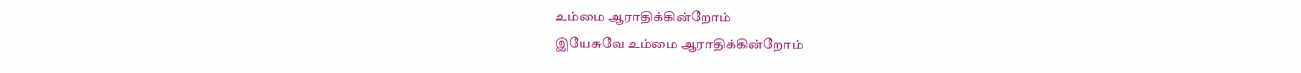உம்மை ஆராதிக்கின்றோம்
இயேசுவே உம்மை ஆராதிக்கின்றோம்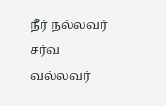நீர் நல்லவர் சர்வ வல்லவர்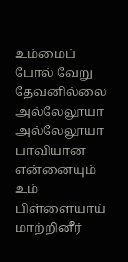உம்மைப் போல் வேறு தேவனில்லை
அல்லேலூயா அல்லேலூயா
பாவியான என்னையும்
உம் பிள்ளையாய் மாற்றினீர்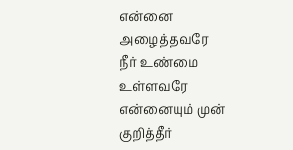என்னை அழைத்தவரே
நீர் உண்மை உள்ளவரே
என்னையும் முன் குறித்தீர்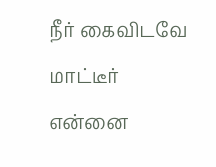நீர் கைவிடவே மாட்டீர்
என்னை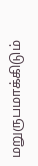மறுருபமாக்கிடும்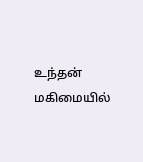உந்தன் மகிமையில்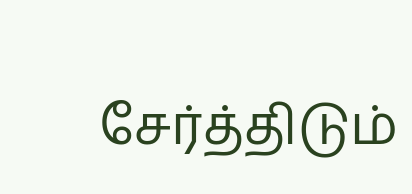சேர்த்திடும்